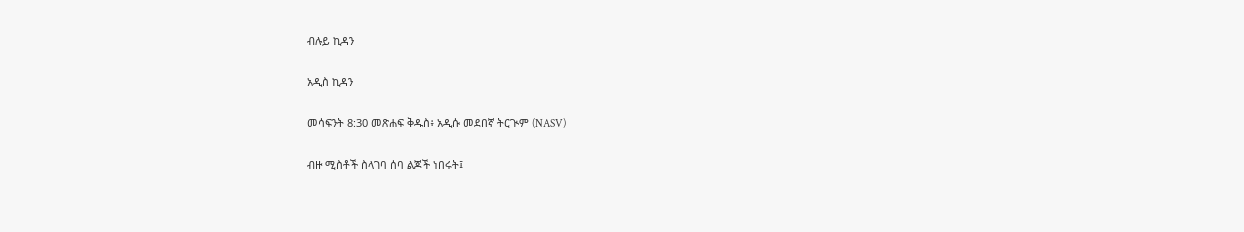ብሉይ ኪዳን

አዲስ ኪዳን

መሳፍንት 8:30 መጽሐፍ ቅዱስ፥ አዲሱ መደበኛ ትርጒም (NASV)

ብዙ ሚስቶች ስላገባ ሰባ ልጆች ነበሩት፤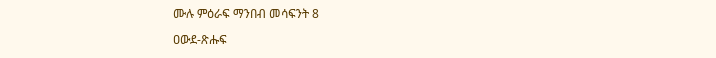ሙሉ ምዕራፍ ማንበብ መሳፍንት 8

ዐውደ-ጽሑፍ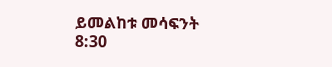ይመልከቱ መሳፍንት 8:30